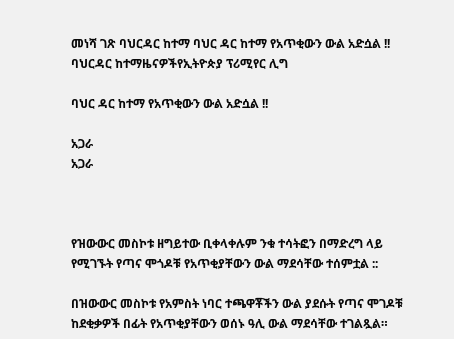መነሻ ገጽ ባህርዳር ከተማ ባህር ዳር ከተማ የአጥቂውን ውል አድሷል !!
ባህርዳር ከተማዜናዎችየኢትዮጵያ ፕሪሚየር ሊግ

ባህር ዳር ከተማ የአጥቂውን ውል አድሷል !!

አጋራ
አጋራ



የዝውውር መስኮቱ ዘግይተው ቢቀላቀሉም ንቁ ተሳትፎን በማድረግ ላይ የሚገኙት የጣና ሞጎዶቹ የአጥቂያቸውን ውል ማደሳቸው ተሰምቷል ::

በዝውውር መስኮቱ የአምስት ነባር ተጫዋቾችን ውል ያደሱት የጣና ሞገዶቹ ከደቂቃዎች በፊት የአጥቂያቸውን ወሰኑ ዓሊ ውል ማደሳቸው ተገልጿል።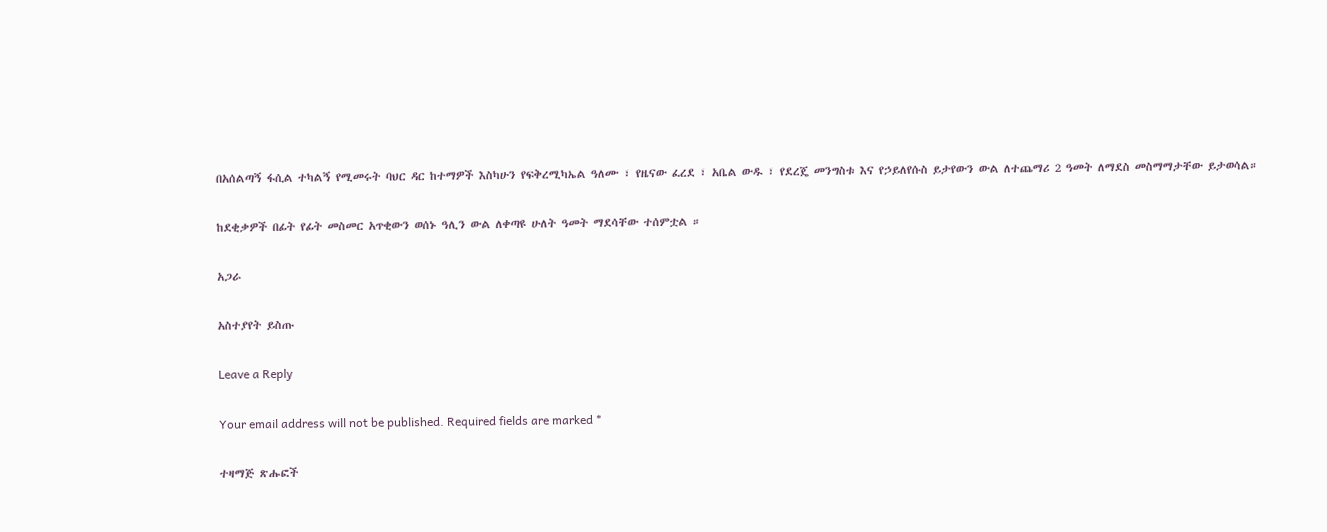በአሰልጣኝ ፋሲል ተካልኝ የሚመሩት ባህር ዳር ከተማዎች እስካሁን የፍቅረሚካኤል ዓለሙ ፣ የዜናው ፈረደ ፣ አቤል ውዱ ፣ የደረጄ መንግስቱ እና የኃይለየሱስ ይታየውን ውል ለተጨማሪ 2 ዓመት ለማደስ መስማማታቸው ይታወሳል።

ከደቂቃዎች በፊት የፊት መስመር አጥቂውን ወሰኑ ዓሊን ውል ለቀጣዩ ሁለት ዓመት ማደሳቸው ተሰምቷል ።

አጋራ

አስተያየት ይስጡ

Leave a Reply

Your email address will not be published. Required fields are marked *

ተዛማጅ ጽሑፎች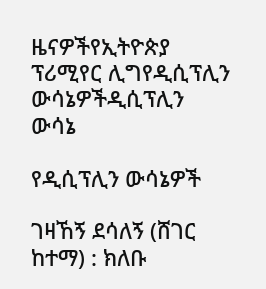ዜናዎችየኢትዮጵያ ፕሪሚየር ሊግየዲሲፕሊን ውሳኔዎችዲሲፕሊን ውሳኔ

የዲሲፕሊን ውሳኔዎች

ገዛኸኝ ደሳለኝ (ሸገር ከተማ) : ክለቡ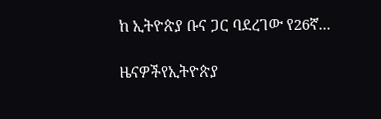ከ ኢትዮጵያ ቡና ጋር ባደረገው የ26ኛ...

ዜናዎችየኢትዮጵያ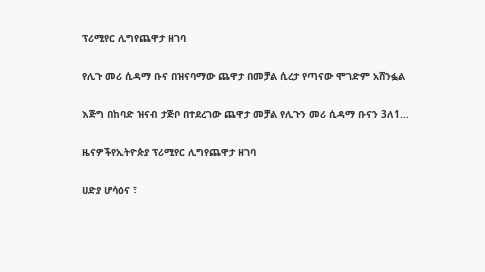ፕሪሚየር ሊግየጨዋታ ዘገባ

የሊጉ መሪ ሲዳማ ቡና በዝናባማው ጨዋታ በመቻል ሲረታ የጣናው ሞገድም አሸንፏል

እጅግ በከባድ ዝናብ ታጅቦ በተደረገው ጨዋታ መቻል የሊጉን መሪ ሲዳማ ቡናን 3ለ1...

ዜናዎችየኢትዮጵያ ፕሪሚየር ሊግየጨዋታ ዘገባ

ሀድያ ሆሳዕና ፣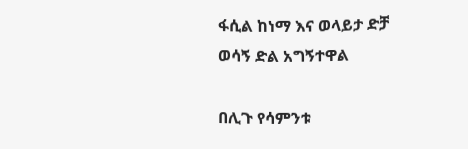ፋሲል ከነማ እና ወላይታ ድቻ ወሳኝ ድል አግኝተዋል

በሊጉ የሳምንቱ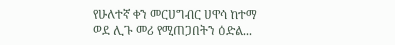የሁለተኛ ቀን መርሀግብር ሀዋሳ ከተማ ወደ ሊጉ መሪ የሚጠጋበትን ዕድል...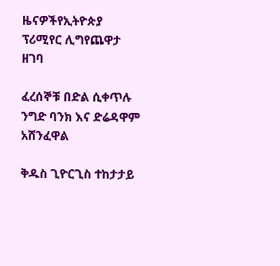ዜናዎችየኢትዮጵያ ፕሪሚየር ሊግየጨዋታ ዘገባ

ፈረሰኞቹ በድል ሲቀጥሉ ንግድ ባንክ እና ድሬዳዋም አሸንፈዋል

ቅዱስ ጊዮርጊስ ተከታታይ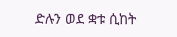ድሉን ወደ ቋቱ ሲከት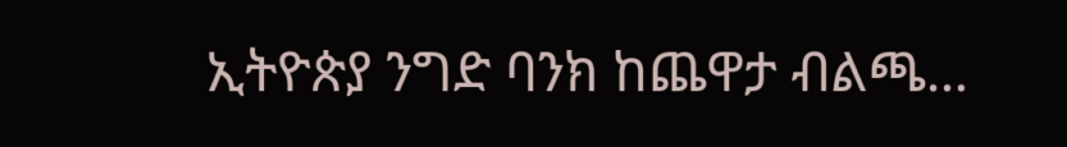ኢትዮጵያ ንግድ ባንክ ከጨዋታ ብልጫ...